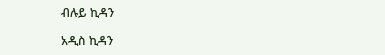ብሉይ ኪዳን

አዲስ ኪዳን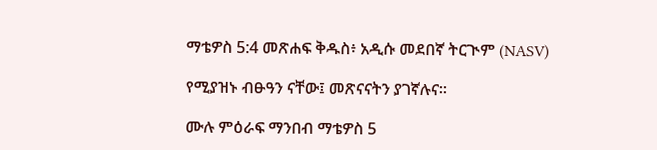ማቴዎስ 5:4 መጽሐፍ ቅዱስ፥ አዲሱ መደበኛ ትርጒም (NASV)

የሚያዝኑ ብፁዓን ናቸው፤ መጽናናትን ያገኛሉና።

ሙሉ ምዕራፍ ማንበብ ማቴዎስ 5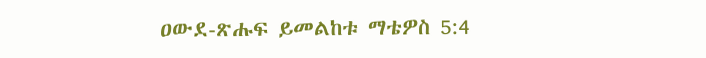ዐውደ-ጽሑፍ ይመልከቱ ማቴዎስ 5:4